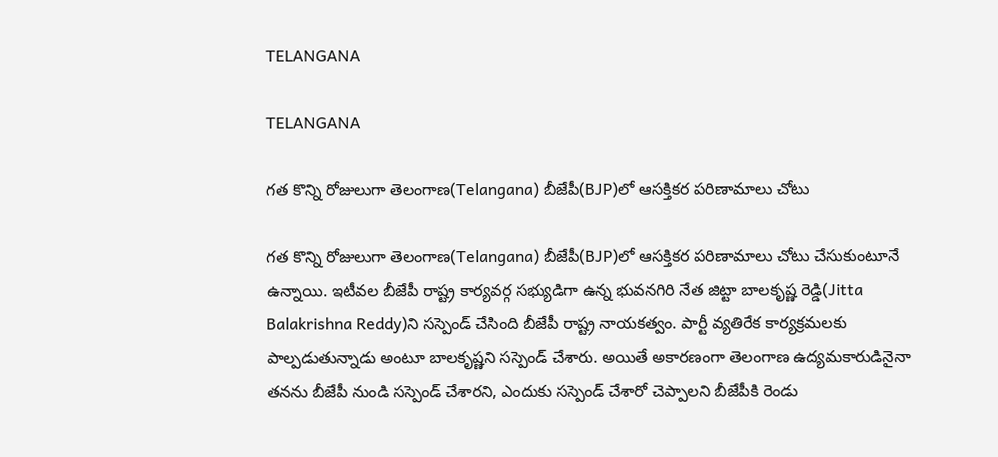TELANGANA

TELANGANA

గత కొన్ని రోజులుగా తెలంగాణ(Telangana) బీజేపీ(BJP)లో ఆసక్తికర పరిణామాలు చోటు

గత కొన్ని రోజులుగా తెలంగాణ(Telangana) బీజేపీ(BJP)లో ఆసక్తికర పరిణామాలు చోటు చేసుకుంటూనే ఉన్నాయి. ఇటీవల బీజేపీ రాష్ట్ర కార్యవర్గ సభ్యుడిగా ఉన్న భువనగిరి నేత జిట్టా బాలకృష్ణ రెడ్డి(Jitta Balakrishna Reddy)ని సస్పెండ్ చేసింది బీజేపీ రాష్ట్ర నాయకత్వం. పార్టీ వ్యతిరేక కార్యక్రమలకు పాల్పడుతున్నాడు అంటూ బాలకృష్ణని సస్పెండ్ చేశారు. అయితే అకారణంగా తెలంగాణ ఉద్యమకారుడినైనా తనను బీజేపీ నుండి సస్పెండ్ చేశారని, ఎందుకు సస్పెండ్ చేశారో చెప్పాలని బీజేపీకి రెండు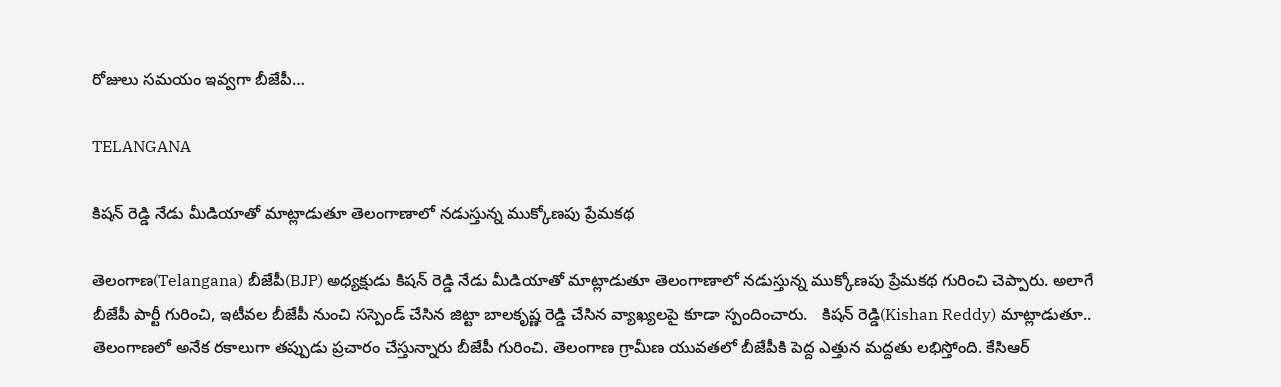రోజులు సమయం ఇవ్వగా బీజేపీ…

TELANGANA

కిషన్ రెడ్డి నేడు మీడియాతో మాట్లాడుతూ తెలంగాణాలో నడుస్తున్న ముక్కోణపు ప్రేమకథ

తెలంగాణ(Telangana) బీజేపీ(BJP) అధ్యక్షుడు కిషన్ రెడ్డి నేడు మీడియాతో మాట్లాడుతూ తెలంగాణాలో నడుస్తున్న ముక్కోణపు ప్రేమకథ గురించి చెప్పారు. అలాగే బీజేపీ పార్టీ గురించి, ఇటీవల బీజేపీ నుంచి సస్పెండ్ చేసిన జిట్టా బాలకృష్ణ రెడ్డి చేసిన వ్యాఖ్యలపై కూడా స్పందించారు.   కిషన్ రెడ్డి(Kishan Reddy) మాట్లాడుతూ.. తెలంగాణలో అనేక రకాలుగా తప్పుడు ప్రచారం చేస్తున్నారు బీజేపీ గురించి. తెలంగాణ గ్రామీణ యువతలో బీజేపీకి పెద్ద ఎత్తున మద్దతు లభిస్తోంది. కేసిఆర్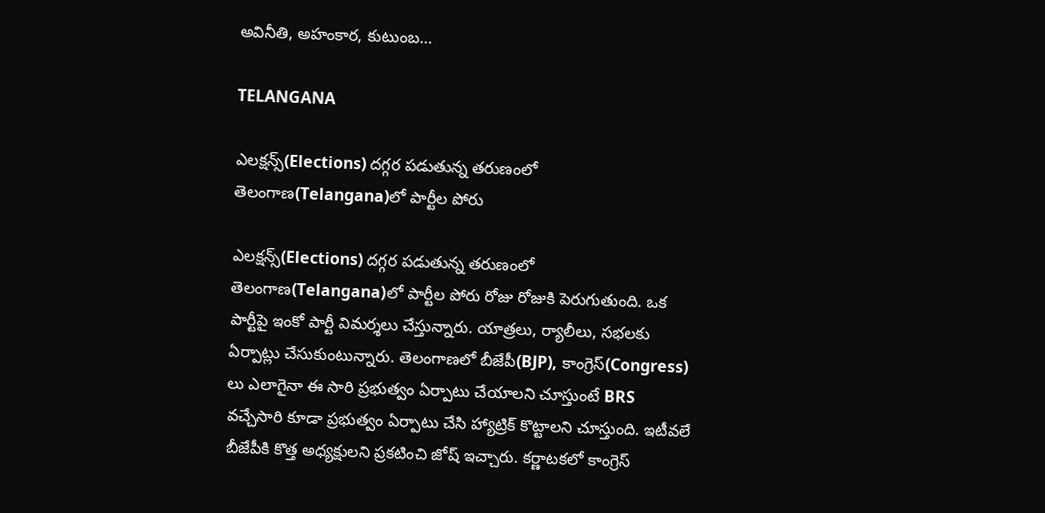అవినీతి, అహంకార, కుటుంబ…

TELANGANA

ఎలక్షన్స్(Elections) దగ్గర పడుతున్న తరుణంలో తెలంగాణ(Telangana)లో పార్టీల పోరు

ఎలక్షన్స్(Elections) దగ్గర పడుతున్న తరుణంలో తెలంగాణ(Telangana)లో పార్టీల పోరు రోజు రోజుకి పెరుగుతుంది. ఒక పార్టీపై ఇంకో పార్టీ విమర్శలు చేస్తున్నారు. యాత్రలు, ర్యాలీలు, సభలకు ఏర్పాట్లు చేసుకుంటున్నారు. తెలంగాణలో బీజేపీ(BJP), కాంగ్రెస్(Congress) లు ఎలాగైనా ఈ సారి ప్రభుత్వం ఏర్పాటు చేయాలని చూస్తుంటే BRS వచ్చేసారి కూడా ప్రభుత్వం ఏర్పాటు చేసి హ్యాట్రిక్ కొట్టాలని చూస్తుంది. ఇటీవలే బీజేపీకి కొత్త అధ్యక్షులని ప్రకటించి జోష్ ఇచ్చారు. కర్ణాటకలో కాంగ్రెస్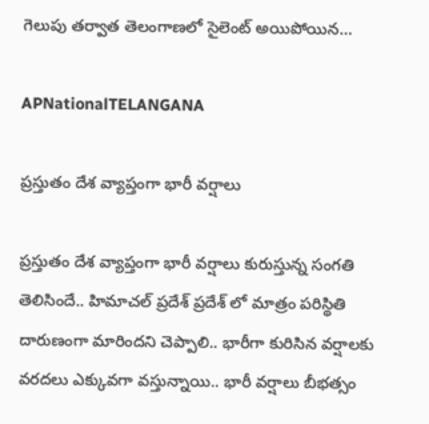గెలుపు తర్వాత తెలంగాణలో సైలెంట్ అయిపోయిన…

APNationalTELANGANA

ప్రస్తుతం దేశ వ్యాప్తంగా భారీ వర్షాలు

ప్రస్తుతం దేశ వ్యాప్తంగా భారీ వర్షాలు కురుస్తున్న సంగతి తెలిసిందే.. హిమాచల్ ప్రదేశ్ ప్రదేశ్ లో మాత్రం పరిస్థితి దారుణంగా మారిందని చెప్పాలి.. భారీగా కురిసిన వర్షాలకు వరదలు ఎక్కువగా వస్తున్నాయి.. భారీ వర్షాలు బీభత్సం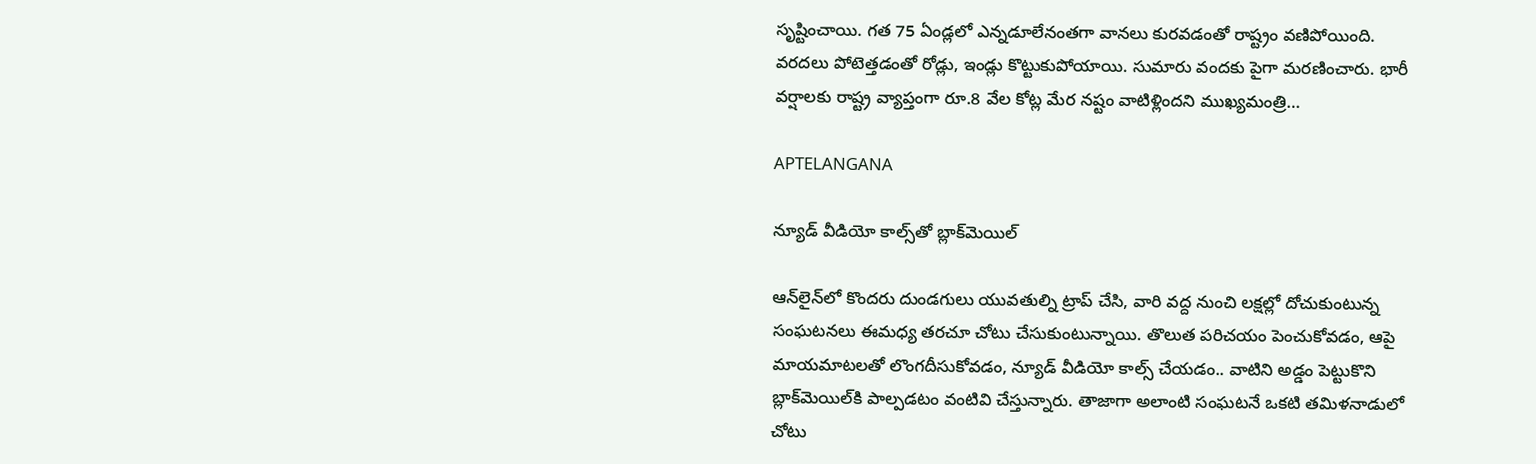సృష్టించాయి. గత 75 ఏండ్లలో ఎన్నడూలేనంతగా వానలు కురవడంతో రాష్ట్రం వణిపోయింది. వరదలు పోటెత్తడంతో రోడ్లు, ఇండ్లు కొట్టుకుపోయాయి. సుమారు వందకు పైగా మరణించారు. భారీ వర్షాలకు రాష్ట్ర వ్యాప్తంగా రూ.8 వేల కోట్ల మేర నష్టం వాటిళ్లిందని ముఖ్యమంత్రి…

APTELANGANA

న్యూడ్ వీడియో కాల్స్‌తో బ్లాక్‌మెయిల్

ఆన్‌లైన్‌లో కొందరు దుండగులు యువతుల్ని ట్రాప్ చేసి, వారి వద్ద నుంచి లక్షల్లో దోచుకుంటున్న సంఘటనలు ఈమధ్య తరచూ చోటు చేసుకుంటున్నాయి. తొలుత పరిచయం పెంచుకోవడం, ఆపై మాయమాటలతో లొంగదీసుకోవడం, న్యూడ్ వీడియో కాల్స్ చేయడం.. వాటిని అడ్డం పెట్టుకొని బ్లాక్‌మెయిల్‌కి పాల్పడటం వంటివి చేస్తున్నారు. తాజాగా అలాంటి సంఘటనే ఒకటి తమిళనాడులో చోటు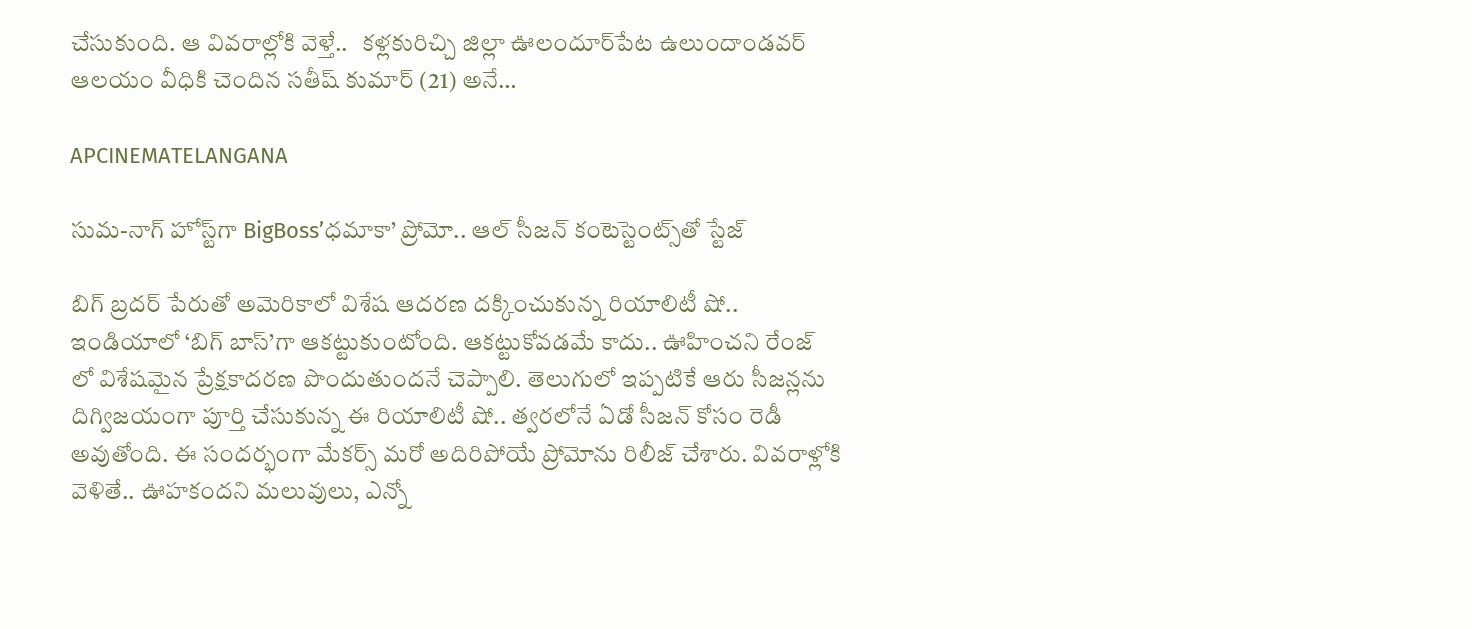చేసుకుంది. ఆ వివరాల్లోకి వెళ్తే..   కళ్లకురిచ్చి జిల్లా ఊలందూర్‌పేట ఉలుందాండవర్‌ ఆలయం వీధికి చెందిన సతీష్‌ కుమార్‌ (21) అనే…

APCINEMATELANGANA

సుమ-నాగ్ హోస్ట్‌గా BigBoss’ధమాకా’ ప్రోమో.. ఆల్ సీజన్ కంటెస్టెంట్స్‌తో స్టేజ్

బిగ్ బ్రదర్ పేరుతో అమెరికాలో విశేష ఆదరణ దక్కించుకున్న రియాలిటీ షో.. ఇండియాలో ‘బిగ్ బాస్’గా ఆకట్టుకుంటోంది. ఆకట్టుకోవడమే కాదు.. ఊహించని రేంజ్ లో విశేషమైన ప్రేక్షకాదరణ పొందుతుందనే చెప్పాలి. తెలుగులో ఇప్పటికే ఆరు సీజన్లను దిగ్విజయంగా పూర్తి చేసుకున్న ఈ రియాలిటీ షో.. త్వరలోనే ఏడో సీజన్ కోసం రెడీ అవుతోంది. ఈ సందర్భంగా మేకర్స్ మరో అదిరిపోయే ప్రోమోను రిలీజ్ చేశారు. వివరాళ్లోకి వెళితే.. ఊహకందని మలువులు, ఎన్నో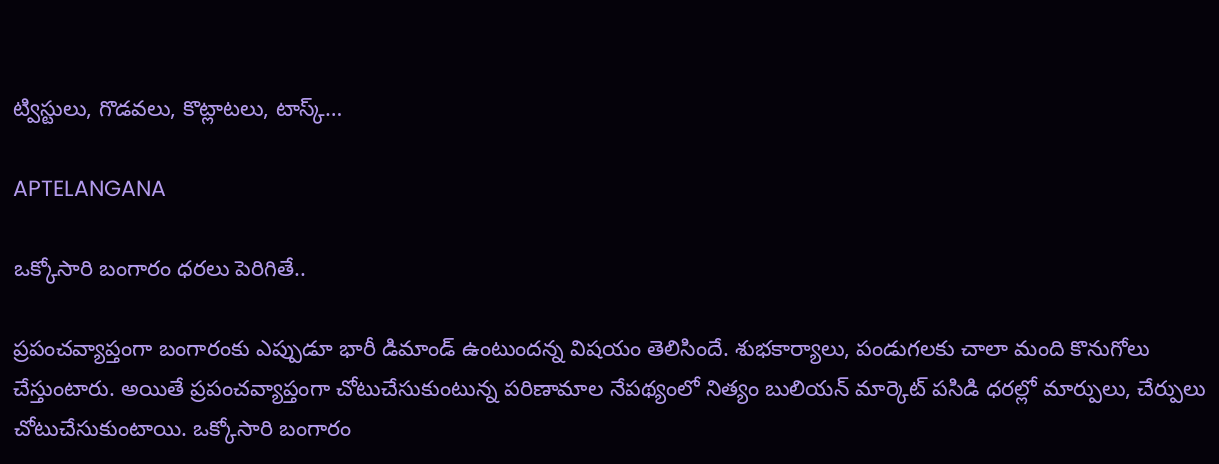ట్విస్టులు, గొడవలు, కొట్లాటలు, టాస్క్…

APTELANGANA

ఒక్కోసారి బంగారం ధరలు పెరిగితే..

ప్రపంచవ్యాప్తంగా బంగారంకు ఎప్పుడూ భారీ డిమాండ్ ఉంటుందన్న విషయం తెలిసిందే. శుభకార్యాలు, పండుగలకు చాలా మంది కొనుగోలు చేస్తుంటారు. అయితే ప్రపంచవ్యాప్తంగా చోటుచేసుకుంటున్న పరిణామాల నేపథ్యంలో నిత్యం బులియన్ మార్కెట్‌ పసిడి ధరల్లో మార్పులు, చేర్పులు చోటుచేసుకుంటాయి. ఒక్కోసారి బంగారం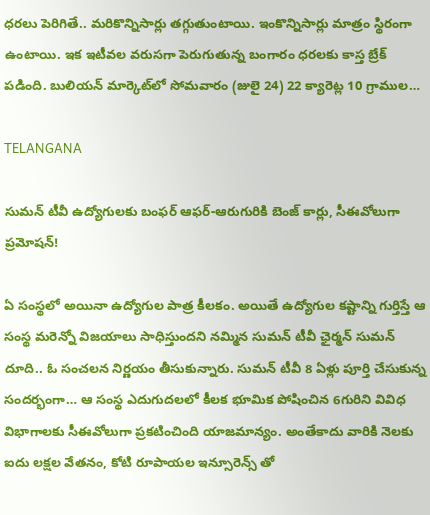ధరలు పెరిగితే.. మరికొన్నిసార్లు తగ్గుతుంటాయి. ఇంకొన్నిసార్లు మాత్రం స్థిరంగా ఉంటాయి. ఇక ఇటీవల వరుసగా పెరుగుతున్న బంగారం ధరలకు కాస్త బ్రేక్ పడింది. బులియన్ మార్కెట్‌లో సోమవారం (జులై 24) 22 క్యారెట్ల 10 గ్రాముల…

TELANGANA

సుమన్ టీవీ ఉద్యోగులకు బంఫర్ ఆఫర్-ఆరుగురికి బెంజ్ కార్లు, సీఈవోలుగా ప్రమోషన్!

ఏ సంస్థలో అయినా ఉద్యోగుల పాత్ర కీలకం. అయితే ఉద్యోగుల కష్టాన్ని గుర్తిస్తే ఆ సంస్థ మరెన్నో విజయాలు సాధిస్తుందని నమ్మిన సుమన్ టీవీ ఛైర్మన్ సుమన్ దూది.. ఓ సంచలన నిర్ణయం తీసుకున్నారు. సుమన్ టీవీ 8 ఏళ్లు పూర్తి చేసుకున్న సందర్భంగా… ఆ సంస్థ ఎదుగుదలలో కీలక భూమిక పోషించిన 6గురిని వివిధ విభాగాలకు సీఈవోలుగా ప్రకటించింది యాజమాన్యం. అంతేకాదు వారికి నెలకు ఐదు లక్షల వేతనం, కోటి రూపాయల ఇన్సూరెన్స్ తో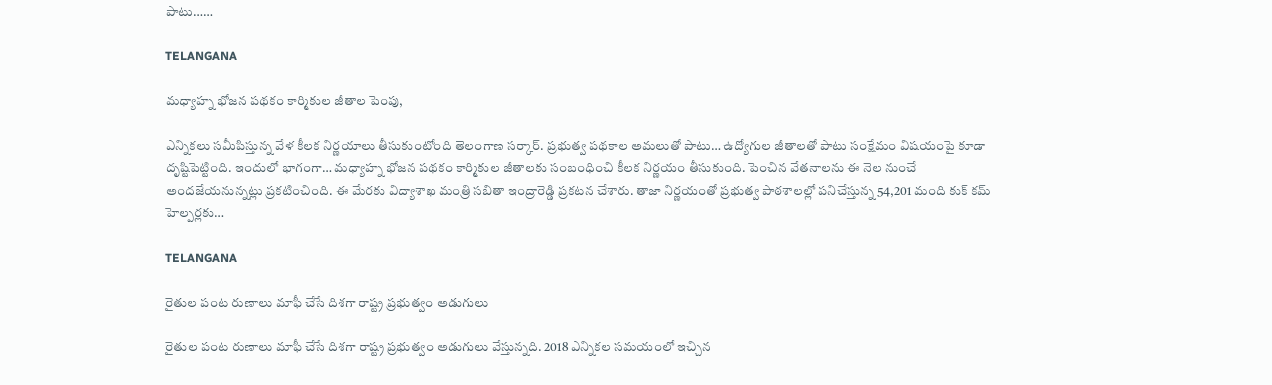పాటు……

TELANGANA

మధ్యాహ్న భోజన పథకం కార్మికుల జీతాల పెంపు,

ఎన్నికలు సమీపిస్తున్న వేళ కీలక నిర్ణయాలు తీసుకుంటోంది తెలంగాణ సర్కార్. ప్రభుత్వ పథకాల అమలుతో పాటు… ఉద్యోగుల జీతాలతో పాటు సంక్షేమం విషయంపై కూడా దృష్టిపెట్టింది. ఇందులో భాగంగా… మధ్యాహ్న భోజన పథకం కార్మికుల జీతాలకు సంబంధించి కీలక నిర్ణయం తీసుకుంది. పెంచిన వేతనాలను ఈ నెల నుంచే అందజేయనున్నట్లు ప్రకటించింది. ఈ మేరకు విద్యాశాఖ మంత్రి సబితా ఇంద్రారెడ్డి ప్రకటన చేశారు. తాజా నిర్ణయంతో ప్రభుత్వ పాఠశాలల్లో పనిచేస్తున్న 54,201 మంది కుక్‌ కమ్‌ హెల్పర్లకు…

TELANGANA

రైతుల పంట రుణాలు మాఫీ చేసే దిశగా రాష్ట్ర ప్రభుత్వం అడుగులు

రైతుల పంట రుణాలు మాఫీ చేసే దిశగా రాష్ట్ర ప్రభుత్వం అడుగులు వేస్తున్నది. 2018 ఎన్నికల సమయంలో ఇచ్చిన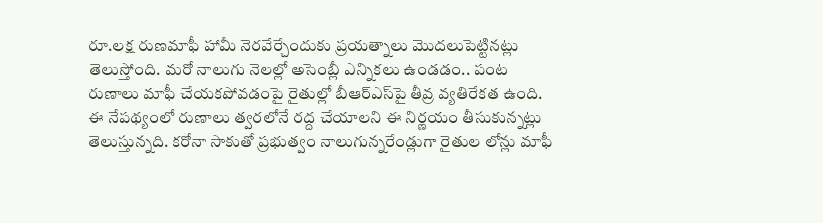రూ.లక్ష రుణమాఫీ హామీ నెరవేర్చేందుకు ప్రయత్నాలు మొదలుపెట్టినట్లు తెలుస్తోంది. మరో నాలుగు నెలల్లో అసెంబ్లీ ఎన్నికలు ఉండడం.. పంట రుణాలు మాఫీ చేయకపోవడంపై రైతుల్లో బీఆర్‌ఎస్‌పై తీవ్ర వ్యతిరేకత ఉంది. ఈ నేపథ్యంలో రుణాలు త్వరలోనే రద్ద చేయాలని ఈ నిర్ణయం తీసుకున్నట్లు తెలుస్తున్నది. కరోనా సాకుతో ప్రభుత్వం నాలుగున్నరేండ్లుగా రైతుల లోన్లు మాఫీ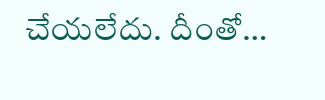చేయలేదు. దీంతో…